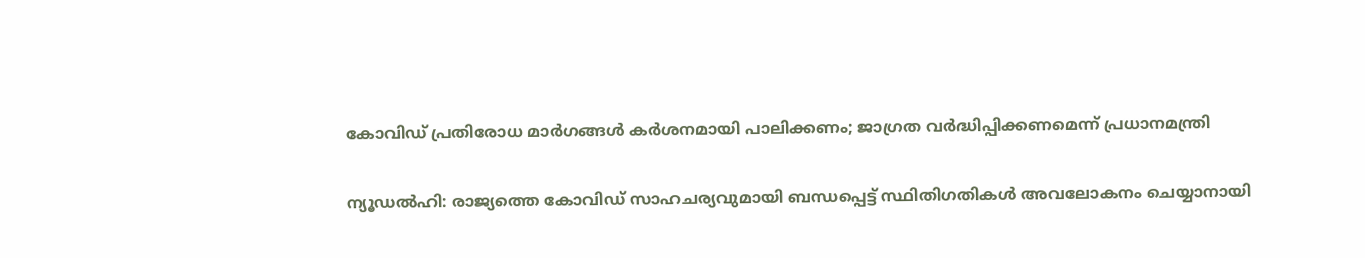കോവിഡ് പ്രതിരോധ മാർഗങ്ങൾ കർശനമായി പാലിക്കണം; ജാഗ്രത വർദ്ധിപ്പിക്കണമെന്ന് പ്രധാനമന്ത്രി

ന്യൂഡൽഹി: രാജ്യത്തെ കോവിഡ് സാഹചര്യവുമായി ബന്ധപ്പെട്ട് സ്ഥിതിഗതികൾ അവലോകനം ചെയ്യാനായി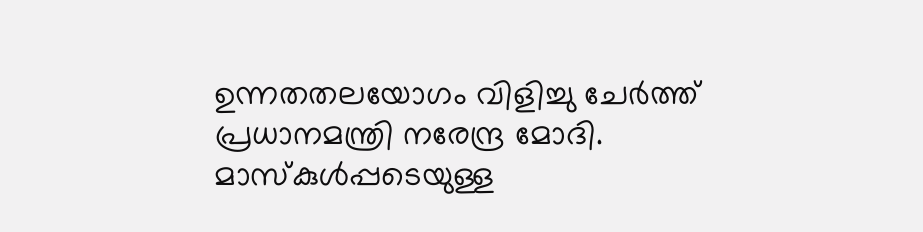ഉന്നതതലയോഗം വിളിച്ചു ചേർത്ത് പ്രധാനമന്ത്രി നരേന്ദ്ര മോദി. മാസ്‌കുൾപ്പടെയുള്ള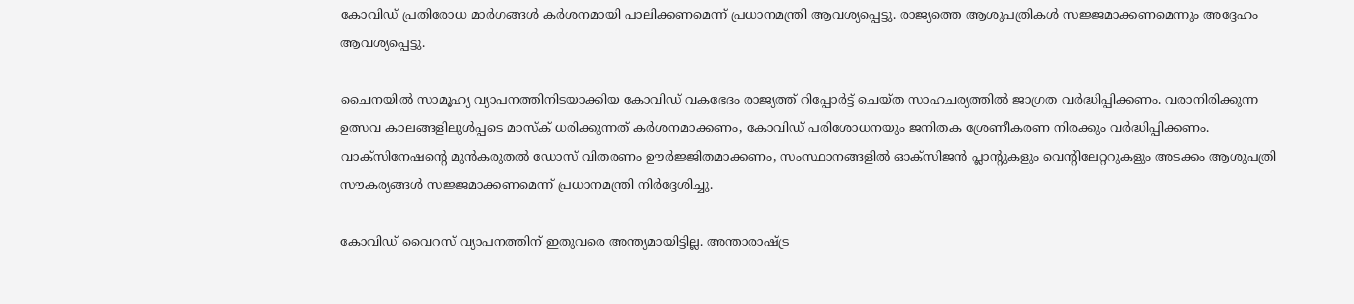കോവിഡ് പ്രതിരോധ മാർഗങ്ങൾ കർശനമായി പാലിക്കണമെന്ന് പ്രധാനമന്ത്രി ആവശ്യപ്പെട്ടു. രാജ്യത്തെ ആശുപത്രികൾ സജ്ജമാക്കണമെന്നും അദ്ദേഹം ആവശ്യപ്പെട്ടു.

ചൈനയിൽ സാമൂഹ്യ വ്യാപനത്തിനിടയാക്കിയ കോവിഡ് വകഭേദം രാജ്യത്ത് റിപ്പോർട്ട് ചെയ്ത സാഹചര്യത്തിൽ ജാഗ്രത വർദ്ധിപ്പിക്കണം. വരാനിരിക്കുന്ന ഉത്സവ കാലങ്ങളിലുൾപ്പടെ മാസ്‌ക് ധരിക്കുന്നത് കർശനമാക്കണം, കോവിഡ് പരിശോധനയും ജനിതക ശ്രേണീകരണ നിരക്കും വർദ്ധിപ്പിക്കണം. വാക്‌സിനേഷന്റെ മുൻകരുതൽ ഡോസ് വിതരണം ഊർജ്ജിതമാക്കണം, സംസ്ഥാനങ്ങളിൽ ഓക്‌സിജൻ പ്ലാന്റുകളും വെന്റിലേറ്ററുകളും അടക്കം ആശുപത്രി സൗകര്യങ്ങൾ സജ്ജമാക്കണമെന്ന് പ്രധാനമന്ത്രി നിർദ്ദേശിച്ചു.

കോവിഡ് വൈറസ് വ്യാപനത്തിന് ഇതുവരെ അന്ത്യമായിട്ടില്ല. അന്താരാഷ്ട്ര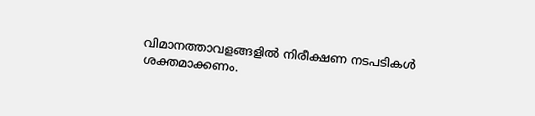വിമാനത്താവളങ്ങളിൽ നിരീക്ഷണ നടപടികൾ ശക്തമാക്കണം.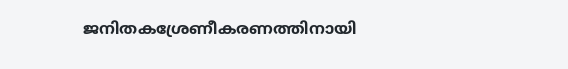ജനിതകശ്രേണീകരണത്തിനായി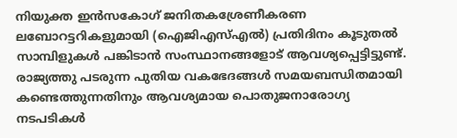നിയുക്ത ഇൻസകോഗ് ജനിതകശ്രേണീകരണ ലബോറട്ടറികളുമായി (ഐജിഎസ്എൽ) പ്രതിദിനം കൂടുതൽ സാമ്പിളുകൾ പങ്കിടാൻ സംസ്ഥാനങ്ങളോട് ആവശ്യപ്പെട്ടിട്ടുണ്ട്. രാജ്യത്തു പടരുന്ന പുതിയ വകഭേദങ്ങൾ സമയബന്ധിതമായി കണ്ടെത്തുന്നതിനും ആവശ്യമായ പൊതുജനാരോഗ്യ നടപടികൾ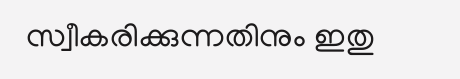സ്വീകരിക്കുന്നതിനും ഇതു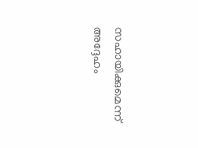സഹായിക്കുമെന്ന് അദ്ദേഹം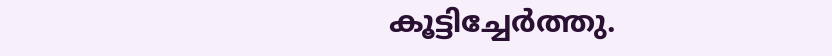കൂട്ടിച്ചേർത്തു.